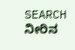SEARCH
ನೀರಿನ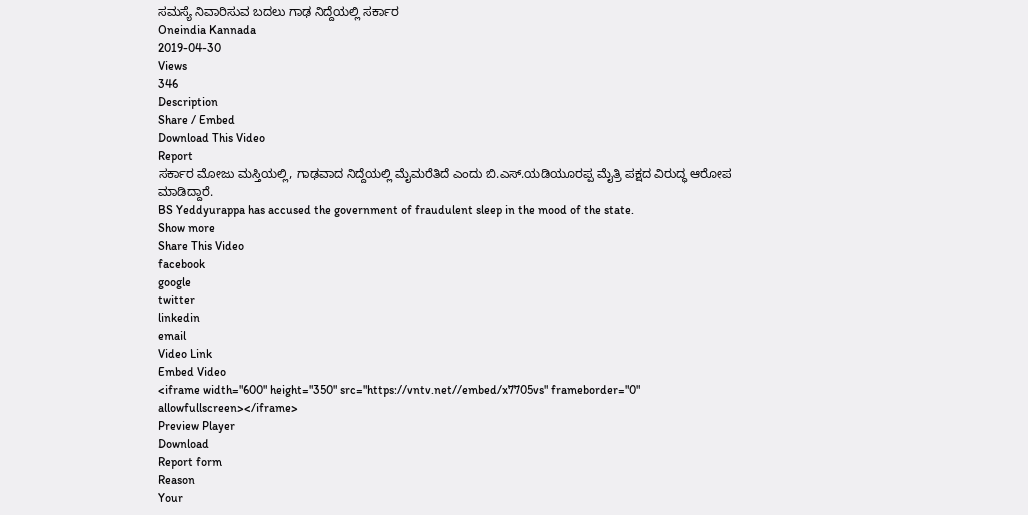ಸಮಸ್ಯೆ ನಿವಾರಿಸುವ ಬದಲು ಗಾಢ ನಿದ್ದೆಯಲ್ಲಿ ಸರ್ಕಾರ
Oneindia Kannada
2019-04-30
Views
346
Description
Share / Embed
Download This Video
Report
ಸರ್ಕಾರ ಮೋಜು ಮಸ್ತಿಯಲ್ಲಿ, ಗಾಢವಾದ ನಿದ್ದೆಯಲ್ಲಿ ಮೈಮರೆತಿದೆ ಎಂದು ಬಿ.ಎಸ್.ಯಡಿಯೂರಪ್ಪ ಮೈತ್ರಿ ಪಕ್ಷದ ವಿರುದ್ಧ ಆರೋಪ ಮಾಡಿದ್ದಾರೆ.
BS Yeddyurappa has accused the government of fraudulent sleep in the mood of the state.
Show more
Share This Video
facebook
google
twitter
linkedin
email
Video Link
Embed Video
<iframe width="600" height="350" src="https://vntv.net//embed/x7705vs" frameborder="0" allowfullscreen></iframe>
Preview Player
Download
Report form
Reason
Your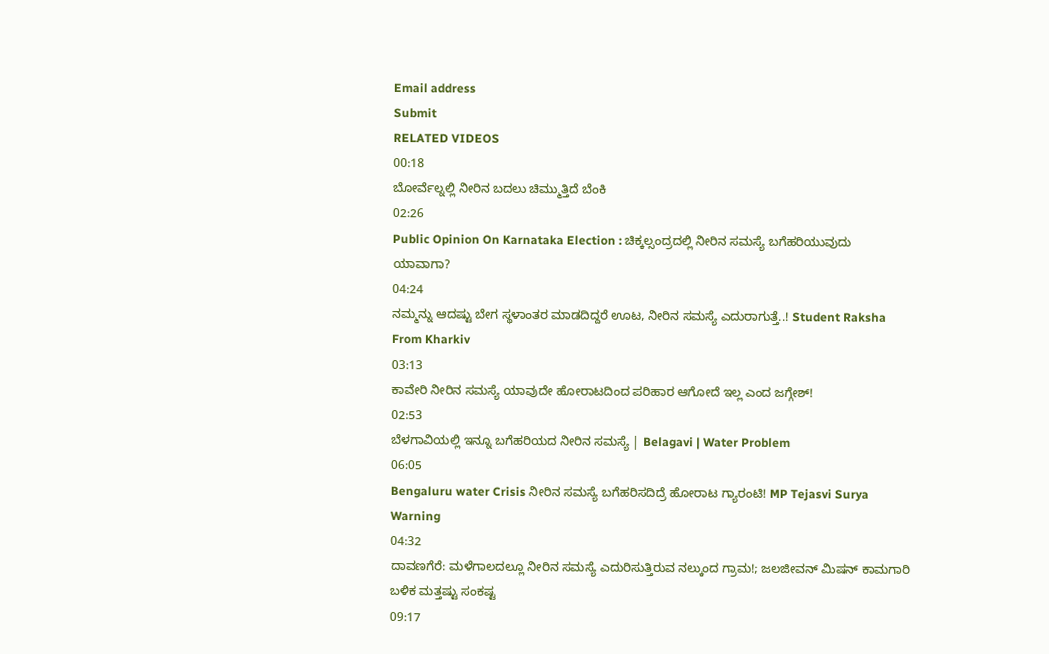Email address
Submit
RELATED VIDEOS
00:18
ಬೋರ್ವೆಲ್ನಲ್ಲಿ ನೀರಿನ ಬದಲು ಚಿಮ್ಮುತ್ತಿದೆ ಬೆಂಕಿ
02:26
Public Opinion On Karnataka Election : ಚಿಕ್ಕಲ್ಸಂದ್ರದಲ್ಲಿ ನೀರಿನ ಸಮಸ್ಯೆ ಬಗೆಹರಿಯುವುದು ಯಾವಾಗಾ?
04:24
ನಮ್ಮನ್ನು ಆದಷ್ಟು ಬೇಗ ಸ್ಥಳಾಂತರ ಮಾಡದಿದ್ದರೆ ಊಟ, ನೀರಿನ ಸಮಸ್ಯೆ ಎದುರಾಗುತ್ತೆ..! Student Raksha From Kharkiv
03:13
ಕಾವೇರಿ ನೀರಿನ ಸಮಸ್ಯೆ ಯಾವುದೇ ಹೋರಾಟದಿಂದ ಪರಿಹಾರ ಆಗೋದೆ ಇಲ್ಲ ಎಂದ ಜಗ್ಗೇಶ್!
02:53
ಬೆಳಗಾವಿಯಲ್ಲಿ ಇನ್ನೂ ಬಗೆಹರಿಯದ ನೀರಿನ ಸಮಸ್ಯೆ | Belagavi | Water Problem
06:05
Bengaluru water Crisis ನೀರಿನ ಸಮಸ್ಯೆ ಬಗೆಹರಿಸದಿದ್ರೆ ಹೋರಾಟ ಗ್ಯಾರಂಟಿ! MP Tejasvi Surya Warning
04:32
ದಾವಣಗೆರೆ: ಮಳೆಗಾಲದಲ್ಲೂ ನೀರಿನ ಸಮಸ್ಯೆ ಎದುರಿಸುತ್ತಿರುವ ನಲ್ಕುಂದ ಗ್ರಾಮ!; ಜಲಜೀವನ್ ಮಿಷನ್ ಕಾಮಗಾರಿ ಬಳಿಕ ಮತ್ತಷ್ಟು ಸಂಕಷ್ಟ
09:17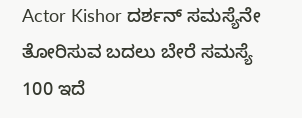Actor Kishor ದರ್ಶನ್ ಸಮಸ್ಯೆನೇ ತೋರಿಸುವ ಬದಲು ಬೇರೆ ಸಮಸ್ಯೆ 100 ಇದೆ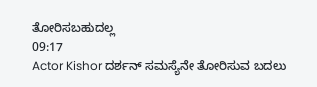ತೋರಿಸಬಹುದಲ್ಲ
09:17
Actor Kishor ದರ್ಶನ್ ಸಮಸ್ಯೆನೇ ತೋರಿಸುವ ಬದಲು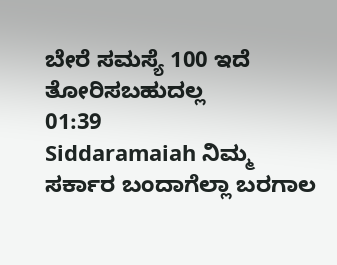ಬೇರೆ ಸಮಸ್ಯೆ 100 ಇದೆ ತೋರಿಸಬಹುದಲ್ಲ
01:39
Siddaramaiah ನಿಮ್ಮ ಸರ್ಕಾರ ಬಂದಾಗೆಲ್ಲಾ ಬರಗಾಲ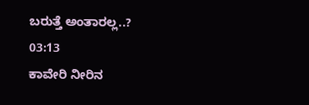ಬರುತ್ತೆ ಅಂತಾರಲ್ಲ..?
03:13
ಕಾವೇರಿ ನೀರಿನ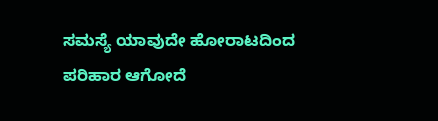ಸಮಸ್ಯೆ ಯಾವುದೇ ಹೋರಾಟದಿಂದ ಪರಿಹಾರ ಆಗೋದೆ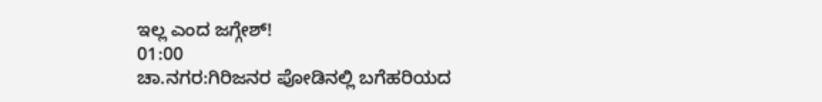ಇಲ್ಲ ಎಂದ ಜಗ್ಗೇಶ್!
01:00
ಚಾ.ನಗರ:ಗಿರಿಜನರ ಪೋಡಿನಲ್ಲಿ ಬಗೆಹರಿಯದ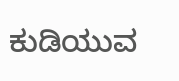ಕುಡಿಯುವ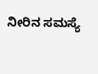ನೀರಿನ ಸಮಸ್ಯೆ